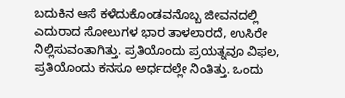ಬದುಕಿನ ಆಸೆ ಕಳೆದುಕೊಂಡವನೊಬ್ಬ ಜೀವನದಲ್ಲಿ ಎದುರಾದ ಸೋಲುಗಳ ಭಾರ ತಾಳಲಾರದೆ, ಉಸಿರೇ ನಿಲ್ಲಿಸುವಂತಾಗಿತ್ತು. ಪ್ರತಿಯೊಂದು ಪ್ರಯತ್ನವೂ ವಿಫಲ, ಪ್ರತಿಯೊಂದು ಕನಸೂ ಅರ್ಧದಲ್ಲೇ ನಿಂತಿತ್ತು. ಒಂದು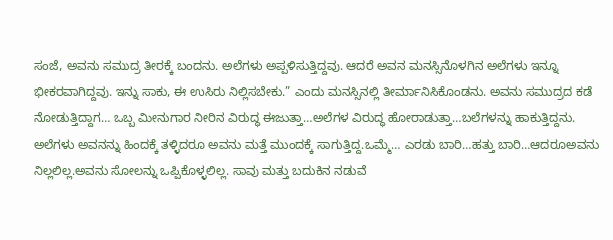ಸಂಜೆ, ಅವನು ಸಮುದ್ರ ತೀರಕ್ಕೆ ಬಂದನು. ಅಲೆಗಳು ಅಪ್ಪಳಿಸುತ್ತಿದ್ದವು. ಆದರೆ ಅವನ ಮನಸ್ಸಿನೊಳಗಿನ ಅಲೆಗಳು ಇನ್ನೂ ಭೀಕರವಾಗಿದ್ದವು. ಇನ್ನು ಸಾಕು, ಈ ಉಸಿರು ನಿಲ್ಲಿಸಬೇಕು.” ಎಂದು ಮನಸ್ಸಿನಲ್ಲಿ ತೀರ್ಮಾನಿಸಿಕೊಂಡನು. ಅವನು ಸಮುದ್ರದ ಕಡೆ ನೋಡುತ್ತಿದ್ದಾಗ… ಒಬ್ಬ ಮೀನುಗಾರ ನೀರಿನ ವಿರುದ್ಧ ಈಜುತ್ತಾ…ಅಲೆಗಳ ವಿರುದ್ಧ ಹೋರಾಡುತ್ತಾ…ಬಲೆಗಳನ್ನು ಹಾಕುತ್ತಿದ್ದನು. ಅಲೆಗಳು ಅವನನ್ನು ಹಿಂದಕ್ಕೆ ತಳ್ಳಿದರೂ ಅವನು ಮತ್ತೆ ಮುಂದಕ್ಕೆ ಸಾಗುತ್ತಿದ್ದ.ಒಮ್ಮೆ… ಎರಡು ಬಾರಿ…ಹತ್ತು ಬಾರಿ…ಆದರೂಅವನು ನಿಲ್ಲಲಿಲ್ಲ.ಅವನು ಸೋಲನ್ನು ಒಪ್ಪಿಕೊಳ್ಳಲಿಲ್ಲ. ಸಾವು ಮತ್ತು ಬದುಕಿನ ನಡುವೆ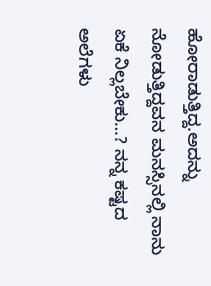ಹೋರಾಡುತ್ತಿದ್ದ.ಅದನ್ನು ನೋಡುತ್ತಿದ್ದವನ ಮನಸ್ಸಿನಲ್ಲಿ ನಾನು ಏಕೆ ನಿಲ್ಲಬೇಕು…? ನನ್ನ ಕಷ್ಟದ ಅಲೆಗಳು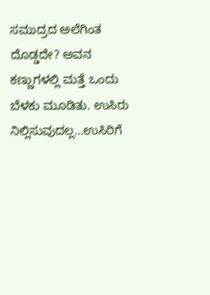ಸಮುದ್ರದ ಅಲೆಗಿಂತ ದೊಡ್ಡದೇ? ಅವನ ಕಣ್ಣುಗಳಲ್ಲಿ ಮತ್ತೆ ಒಂದು ಬೆಳಕು ಮೂಡಿತು. ಉಸಿರು ನಿಲ್ಲಿಸುವುದಲ್ಲ…ಉಸಿರಿಗೆ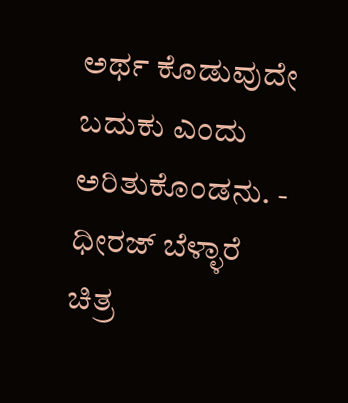ಅರ್ಥ ಕೊಡುವುದೇ ಬದುಕು ಎಂದು ಅರಿತುಕೊಂಡನು. - ಧೀರಜ್ ಬೆಳ್ಳಾರೆ                                   ಚಿತ್ರ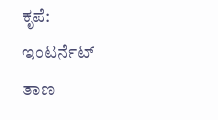ಕೃಪೆ: ಇಂಟರ್ನೆಟ್ ತಾಣ